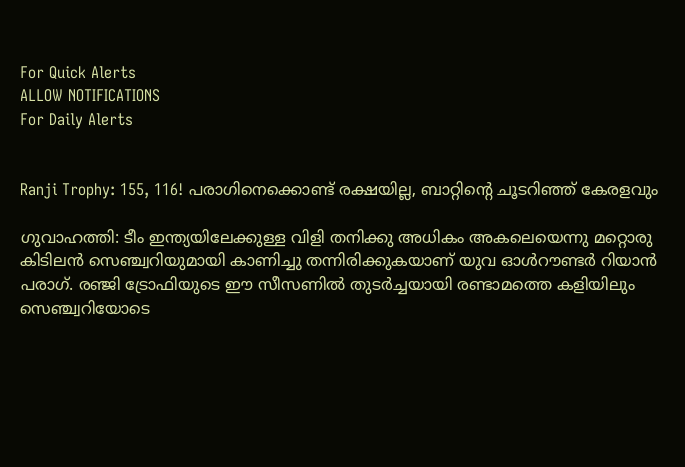For Quick Alerts
ALLOW NOTIFICATIONS
For Daily Alerts


Ranji Trophy: 155, 116! പരാഗിനെക്കൊണ്ട് രക്ഷയില്ല, ബാറ്റിന്റെ ചൂടറിഞ്ഞ് കേരളവും

ഗുവാഹത്തി: ടീം ഇന്ത്യയിലേക്കുള്ള വിളി തനിക്കു അധികം അകലെയെന്നു മറ്റൊരു കിടിലന്‍ സെഞ്ച്വറിയുമായി കാണിച്ചു തന്നിരിക്കുകയാണ് യുവ ഓള്‍റൗണ്ടര്‍ റിയാന്‍ പരാഗ്. രഞ്ജി ട്രോഫിയുടെ ഈ സീസണില്‍ തുടര്‍ച്ചയായി രണ്ടാമത്തെ കളിയിലും സെഞ്ച്വറിയോടെ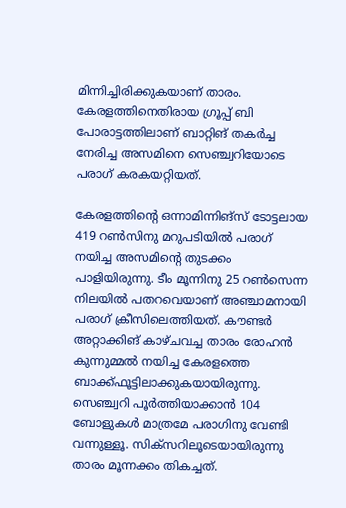മിന്നിച്ചിരിക്കുകയാണ് താരം. കേരളത്തിനെതിരായ ഗ്രൂപ്പ് ബി പോരാട്ടത്തിലാണ് ബാറ്റിങ് തകര്‍ച്ച നേരിച്ച അസമിനെ സെഞ്ച്വറിയോടെ പരാഗ് കരകയറ്റിയത്.

കേരളത്തിന്റെ ഒന്നാമിന്നിങ്‌സ് ടോട്ടലായ 419 റണ്‍സിനു മറുപടിയില്‍ പരാഗ് നയിച്ച അസമിന്റെ തുടക്കം പാളിയിരുന്നു. ടീം മൂന്നിനു 25 റണ്‍സെന്ന നിലയില്‍ പതറവെയാണ് അഞ്ചാമനായി പരാഗ് ക്രീസിലെത്തിയത്. കൗണ്ടര്‍ അറ്റാക്കിങ് കാഴ്ചവച്ച താരം രോഹന്‍ കുന്നുമ്മല്‍ നയിച്ച കേരളത്തെ ബാക്ക്ഫൂട്ടിലാക്കുകയായിരുന്നു. സെഞ്ച്വറി പൂര്‍ത്തിയാക്കാന്‍ 104 ബോളുകള്‍ മാത്രമേ പരാഗിനു വേണ്ടി വന്നുള്ളൂ. സിക്‌സറിലൂടെയായിരുന്നു താരം മൂന്നക്കം തികച്ചത്.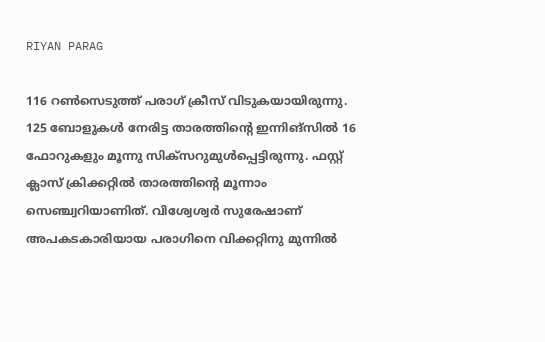RIYAN PARAG

116 റണ്‍സെടുത്ത് പരാഗ് ക്രീസ് വിടുകയായിരുന്നു. 125 ബോളുകള്‍ നേരിട്ട താരത്തിന്റെ ഇന്നിങ്‌സില്‍ 16 ഫോറുകളും മൂന്നു സിക്‌സറുമുള്‍പ്പെട്ടിരുന്നു. ഫസ്റ്റ് ക്ലാസ് ക്രിക്കറ്റില്‍ താരത്തിന്റെ മൂന്നാം സെഞ്ച്വറിയാണിത്. വിശ്വേശ്വര്‍ സുരേഷാണ് അപകടകാരിയായ പരാഗിനെ വിക്കറ്റിനു മുന്നില്‍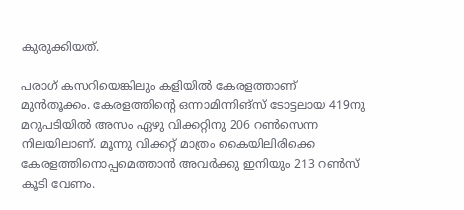കുരുക്കിയത്.

പരാഗ് കസറിയെങ്കിലും കളിയില്‍ കേരളത്താണ് മുന്‍തൂക്കം. കേരളത്തിന്റെ ഒന്നാമിന്നിങ്‌സ് ടോട്ടലായ 419നു മറുപടിയില്‍ അസം ഏഴു വിക്കറ്റിനു 206 റണ്‍സെന്ന നിലയിലാണ്. മൂന്നു വിക്കറ്റ് മാത്രം കൈയിലിരിക്കെ കേരളത്തിനൊപ്പമെത്താന്‍ അവര്‍ക്കു ഇനിയും 213 റണ്‍സ് കൂടി വേണം.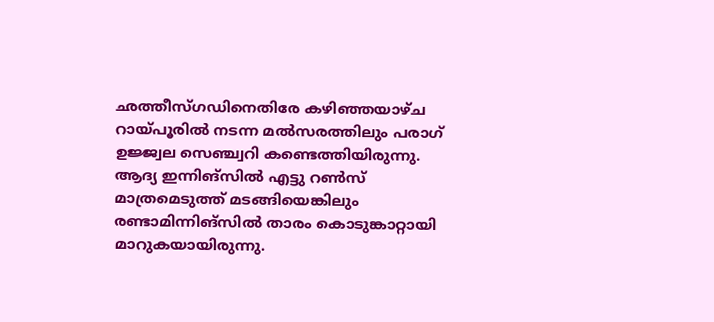ഛത്തീസ്ഗഡിനെതിരേ കഴിഞ്ഞയാഴ്ച റായ്പൂരില്‍ നടന്ന മല്‍സരത്തിലും പരാഗ് ഉജ്ജ്വല സെഞ്ച്വറി കണ്ടെത്തിയിരുന്നു. ആദ്യ ഇന്നിങ്‌സില്‍ എട്ടു റണ്‍സ് മാത്രമെടുത്ത് മടങ്ങിയെങ്കിലും രണ്ടാമിന്നിങ്‌സില്‍ താരം കൊടുങ്കാറ്റായി മാറുകയായിരുന്നു.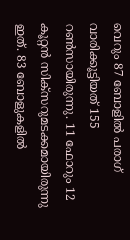വെറും 87 ബോളില്‍ പരാഗ് വാരിക്കൂട്ടിയത് 155 റണ്‍സായിരുന്നു. 11 ഫോറും 12 കൂറ്റന്‍ സിക്‌സറുമടക്കമായിരുന്നു ഇത്. 83 ബോളുകളില്‍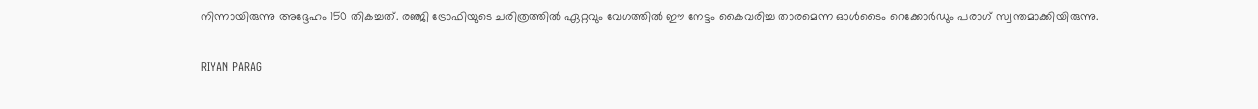നിന്നായിരുന്നു അദ്ദേഹം 150 തികച്ചത്. രഞ്ജി ട്രോഫിയുടെ ചരിത്രത്തില്‍ ഏറ്റവും വേഗത്തില്‍ ഈ നേട്ടം കൈവരിച്ച താരമെന്ന ഓള്‍ടൈം റെക്കോര്‍ഡും പരാഗ് സ്വന്തമാക്കിയിരുന്നു.

RIYAN PARAG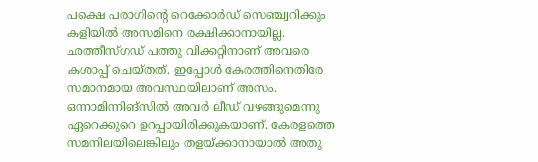പക്ഷെ പരാഗിന്റെ റെക്കോര്‍ഡ് സെഞ്ച്വറിക്കും കളിയില്‍ അസമിനെ രക്ഷിക്കാനായില്ല. ഛത്തീസ്ഗഡ് പത്തു വിക്കറ്റിനാണ് അവരെ കശാപ്പ് ചെയ്തത്. ഇപ്പോള്‍ കേരത്തിനെതിരേ സമാനമായ അവസ്ഥയിലാണ് അസം. ഒന്നാമിന്നിങ്‌സില്‍ അവര്‍ ലീഡ് വഴങ്ങുമെന്നു ഏറെക്കുറെ ഉറപ്പായിരിക്കുകയാണ്. കേരളത്തെ സമനിലയിലെങ്കിലും തളയ്ക്കാനായാല്‍ അതു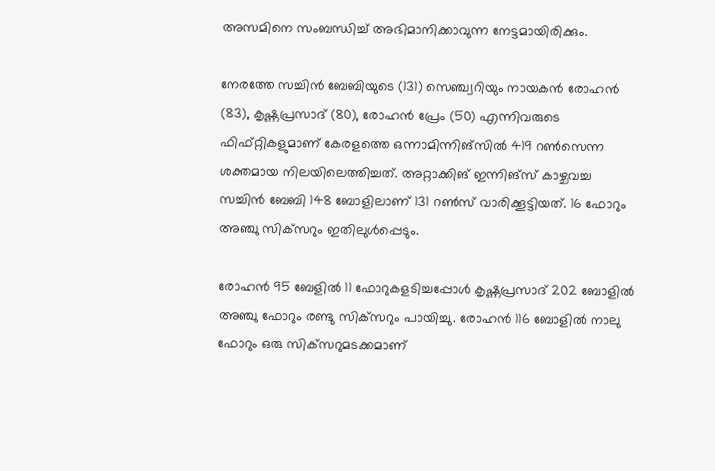അസമിനെ സംബന്ധിച്ച് അഭിമാനിക്കാവുന്ന നേട്ടമായിരിക്കും.

നേരത്തേ സച്ചിന്‍ ബേബിയുടെ (131) സെഞ്ച്വറിയും നായകന്‍ രോഹന്‍ (83), കൃഷ്ണപ്രസാദ് (80), രോഹന്‍ പ്രേം (50) എന്നിവരുടെ ഫിഫ്റ്റികളുമാണ് കേരളത്തെ ഒന്നാമിന്നിങ്‌സില്‍ 419 റണ്‍സെന്ന ശക്തമായ നിലയിലെത്തിച്ചത്. അറ്റാക്കിങ് ഇന്നിങ്‌സ് കാഴ്ചവച്ച സച്ചിന്‍ ബേബി 148 ബോളിലാണ് 131 റണ്‍സ് വാരിക്കൂട്ടിയത്. 16 ഫോറും അഞ്ചു സിക്‌സറും ഇതിലുള്‍പ്പെടും.

രോഹന്‍ 95 ബേളില്‍ 11 ഫോറുകളടിച്ചപ്പോള്‍ കൃഷ്ണപ്രസാദ് 202 ബോളില്‍ അഞ്ചു ഫോറും രണ്ടു സിക്‌സറും പായിച്ചു. രോഹന്‍ 116 ബോളില്‍ നാലു ഫോറും ഒരു സിക്‌സറുമടക്കമാണ്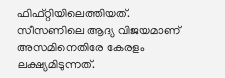ഫിഫ്റ്റിയിലെത്തിയത്. സീസണിലെ ആദ്യ വിജയമാണ് അസമിനെതിരേ കേരളം ലക്ഷ്യമിടുന്നത്.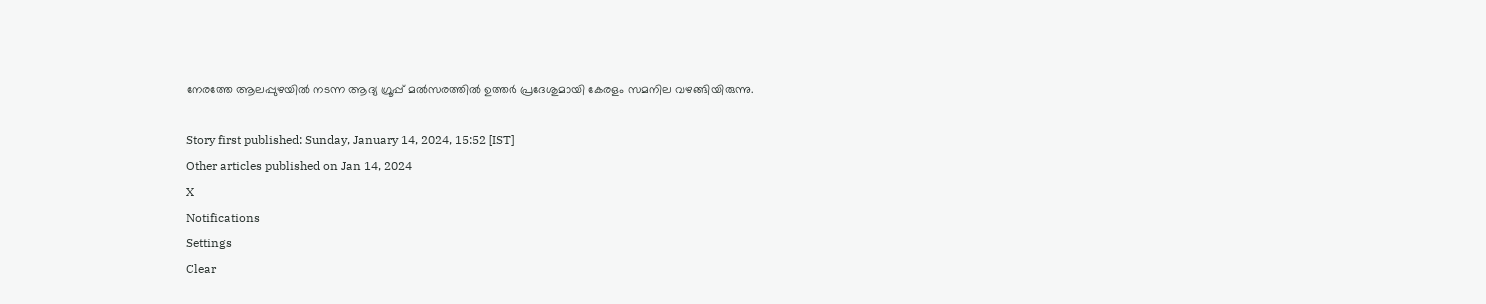നേരത്തേ ആലപ്പുഴയില്‍ നടന്ന ആദ്യ ഗ്രൂപ്പ് മല്‍സരത്തില്‍ ഉത്തര്‍ പ്രദേശുമായി കേരളം സമനില വഴങ്ങിയിരുന്നു.

Story first published: Sunday, January 14, 2024, 15:52 [IST]
Other articles published on Jan 14, 2024
X
Notifications
Settings
Clear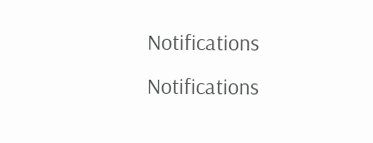Notifications
Notifications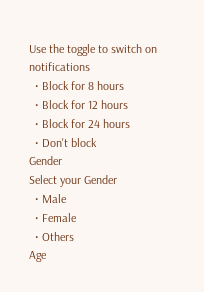Use the toggle to switch on notifications
  • Block for 8 hours
  • Block for 12 hours
  • Block for 24 hours
  • Don't block
Gender
Select your Gender
  • Male
  • Female
  • Others
Age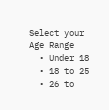Select your Age Range
  • Under 18
  • 18 to 25
  • 26 to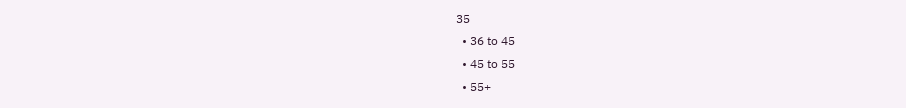35
  • 36 to 45
  • 45 to 55
  • 55+